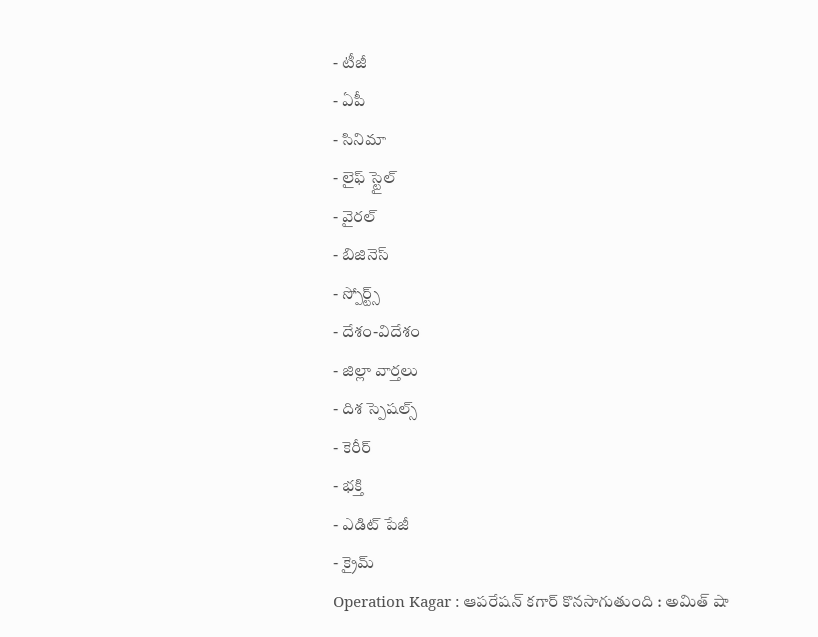- టీజీ
- ఏపీ
- సినిమా
- లైఫ్ స్టైల్
- వైరల్
- బిజినెస్
- స్పోర్ట్స్
- దేశం-విదేశం
- జిల్లా వార్తలు
- దిశ స్పెషల్స్
- కెరీర్
- భక్తి
- ఎడిట్ పేజీ
- క్రైమ్
Operation Kagar : ఆపరేషన్ కగార్ కొనసాగుతుంది : అమిత్ షా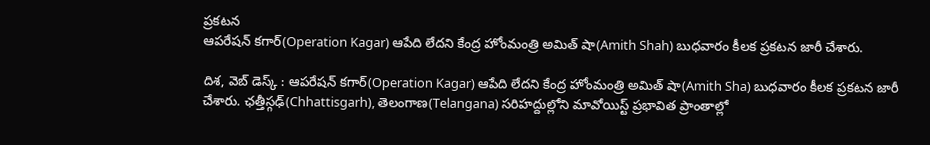ప్రకటన
ఆపరేషన్ కగార్(Operation Kagar) ఆపేది లేదని కేంద్ర హోంమంత్రి అమిత్ షా(Amith Shah) బుధవారం కీలక ప్రకటన జారీ చేశారు.

దిశ, వెబ్ డెస్క్ : ఆపరేషన్ కగార్(Operation Kagar) ఆపేది లేదని కేంద్ర హోంమంత్రి అమిత్ షా(Amith Sha) బుధవారం కీలక ప్రకటన జారీ చేశారు. ఛత్తీస్గఢ్(Chhattisgarh), తెలంగాణ(Telangana) సరిహద్దుల్లోని మావోయిస్ట్ ప్రభావిత ప్రాంతాల్లో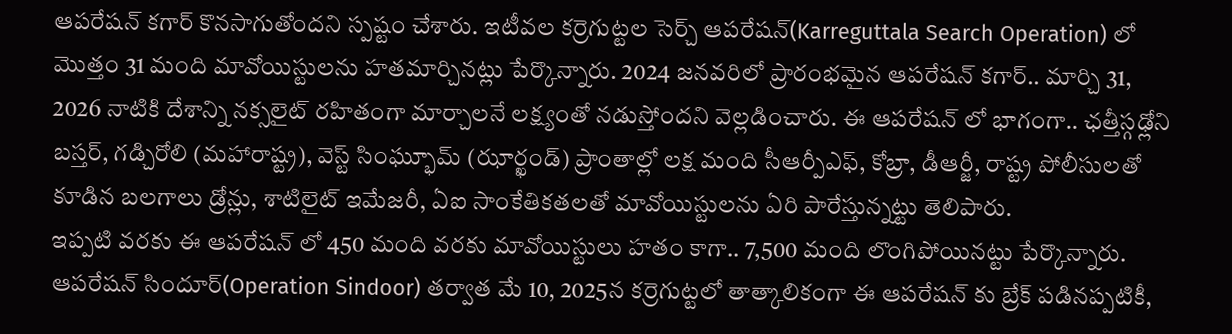ఆపరేషన్ కగార్ కొనసాగుతోందని స్పష్టం చేశారు. ఇటీవల కర్రెగుట్టల సెర్చ్ ఆపరేషన్(Karreguttala Search Operation) లో మొత్తం 31 మంది మావోయిస్టులను హతమార్చినట్లు పేర్కొన్నారు. 2024 జనవరిలో ప్రారంభమైన ఆపరేషన్ కగార్.. మార్చి 31, 2026 నాటికి దేశాన్ని నక్సలైట్ రహితంగా మార్చాలనే లక్ష్యంతో నడుస్తోందని వెల్లడించారు. ఈ ఆపరేషన్ లో భాగంగా.. ఛత్తీస్గఢ్లోని బస్తర్, గడ్చిరోలి (మహారాష్ట్ర), వెస్ట్ సింఘ్భూమ్ (ఝార్ఖండ్) ప్రాంతాల్లో లక్ష మంది సీఆర్పీఎఫ్, కోబ్రా, డీఆర్జీ, రాష్ట్ర పోలీసులతో కూడిన బలగాలు డ్రోన్లు, శాటిలైట్ ఇమేజరీ, ఏఐ సాంకేతికతలతో మావోయిస్టులను ఏరి పారేస్తున్నట్టు తెలిపారు.
ఇప్పటి వరకు ఈ ఆపరేషన్ లో 450 మంది వరకు మావోయిస్టులు హతం కాగా.. 7,500 మంది లొంగిపోయినట్టు పేర్కొన్నారు. ఆపరేషన్ సిందూర్(Operation Sindoor) తర్వాత మే 10, 2025న కర్రెగుట్టలో తాత్కాలికంగా ఈ ఆపరేషన్ కు బ్రేక్ పడినప్పటికీ,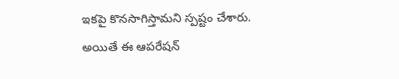ఇకపై కొనసాగిస్తామని స్పష్టం చేశారు. అయితే ఈ ఆపరేషన్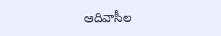ఆదివాసీల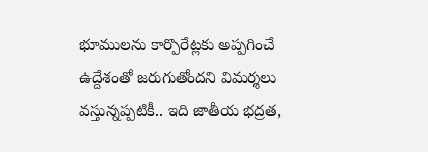భూములను కార్పొరేట్లకు అప్పగించే ఉద్దేశంతో జరుగుతోందని విమర్శలు వస్తున్నప్పటికీ.. ఇది జాతీయ భద్రత,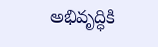అభివృద్ధికి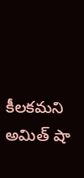కీలకమని అమిత్ షా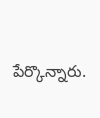పేర్కొన్నారు.